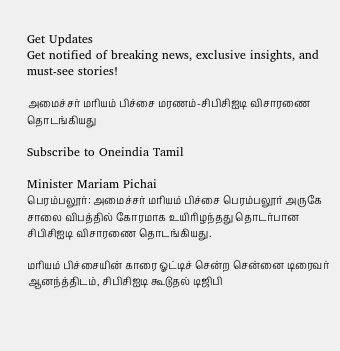Get Updates
Get notified of breaking news, exclusive insights, and must-see stories!

அமைச்சர் மரியம் பிச்சை மரணம்-சிபிசிஐடி விசாரணை தொடங்கியது

Subscribe to Oneindia Tamil

Minister Mariam Pichai
பெரம்பலூர்: அமைச்சர் மரியம் பிச்சை பெரம்பலூர் அருகே சாலை விபத்தில் கோரமாக உயிரிழந்தது தொடர்பான சிபிசிஐடி விசாரணை தொடங்கியது.

மரியம் பிச்சையின் காரை ஓட்டிச் சென்ற சென்னை டிரைவர் ஆனந்த்திடம், சிபிசிஐடி கூடுதல் டிஜிபி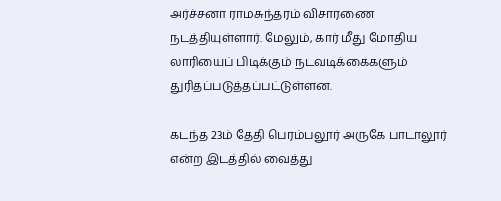அர்ச்சனா ராமசுந்தரம் விசாரணை நடத்தியுள்ளார். மேலும், கார் மீது மோதிய லாரியைப் பிடிக்கும் நடவடிக்கைகளும் துரிதப்படுத்தப்பட்டுள்ளன.

கடந்த 23ம் தேதி பெரம்பலூர் அருகே பாடாலூர் என்ற இடத்தில் வைத்து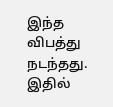இந்த விபத்து நடந்தது. இதில்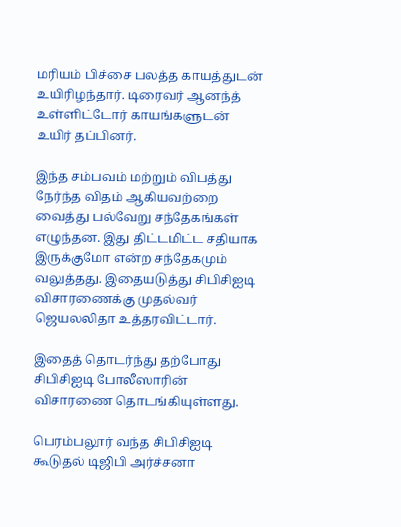மரியம் பிச்சை பலத்த காயத்துடன் உயிரிழந்தார். டிரைவர் ஆனந்த் உள்ளிட்டோர் காயங்களுடன் உயிர் தப்பினர்.

இந்த சம்பவம் மற்றும் விபத்து நேர்ந்த விதம் ஆகியவற்றை வைத்து பல்வேறு சந்தேகங்கள் எழுந்தன. இது திட்டமிட்ட சதியாக இருக்குமோ என்ற சந்தேகமும் வலுத்தது. இதையடுத்து சிபிசிஐடி விசாரணைக்கு முதல்வர் ஜெயலலிதா உத்தரவிட்டார்.

இதைத் தொடர்ந்து தற்போது சிபிசிஐடி போலீஸாரின் விசாரணை தொடங்கியுள்ளது.

பெரம்பலூர் வந்த சிபிசிஐடி கூடுதல் டிஜிபி அர்ச்சனா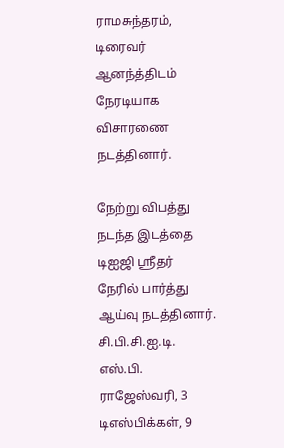ராமசுந்தரம், டிரைவர் ஆனந்த்திடம் நேரடியாக விசாரணை நடத்தினார்.

நேற்று விபத்து நடந்த இடத்தை டிஐஜி ஸ்ரீதர் நேரில் பார்த்து ஆய்வு நடத்தினார். சி.பி.சி.ஐ.டி. எஸ்.பி. ராஜேஸ்வரி, 3 டிஎஸ்பிக்கள், 9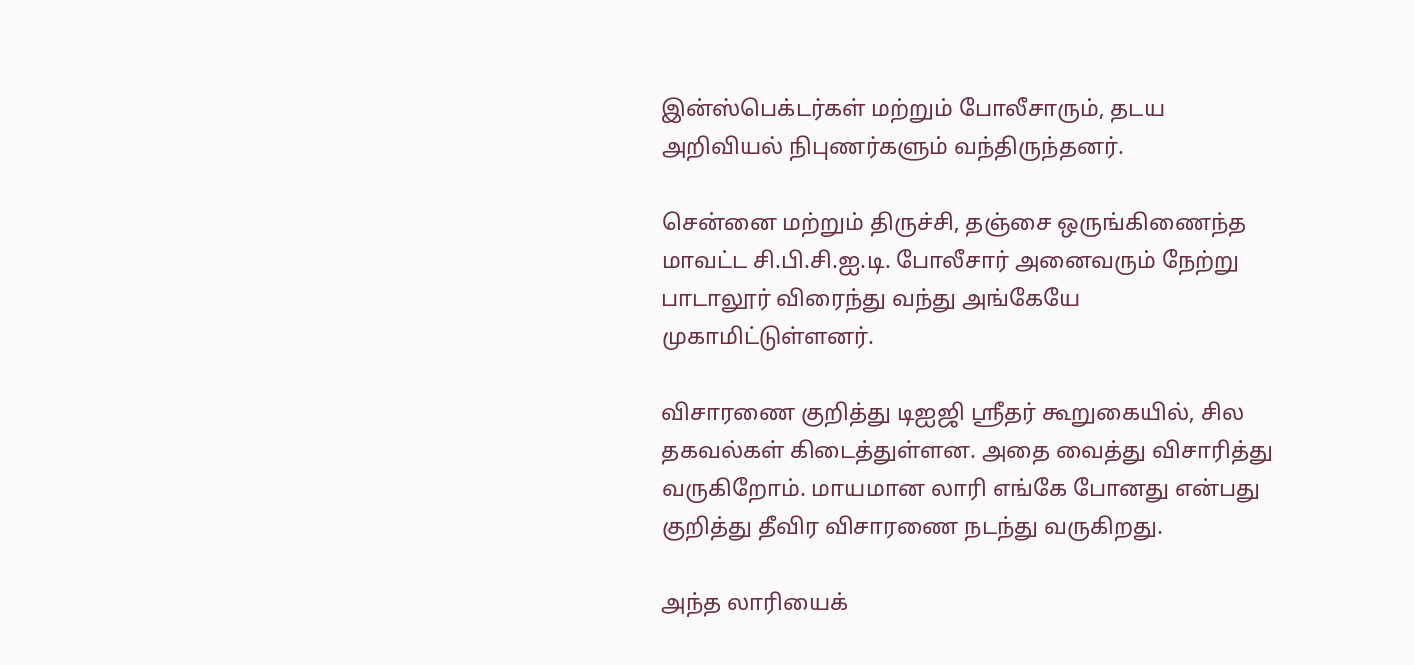இன்ஸ்பெக்டர்கள் மற்றும் போலீசாரும், தடய அறிவியல் நிபுணர்களும் வந்திருந்தனர்.

சென்னை மற்றும் திருச்சி, தஞ்சை ஒருங்கிணைந்த மாவட்ட சி.பி.சி.ஐ.டி. போலீசார் அனைவரும் நேற்று பாடாலூர் விரைந்து வந்து அங்கேயே முகாமிட்டுள்ளனர்.

விசாரணை குறித்து டிஐஜி ஸ்ரீதர் கூறுகையில், சில தகவல்கள் கிடைத்துள்ளன. அதை வைத்து விசாரித்து வருகிறோம். மாயமான லாரி எங்கே போனது என்பது குறித்து தீவிர விசாரணை நடந்து வருகிறது.

அந்த லாரியைக்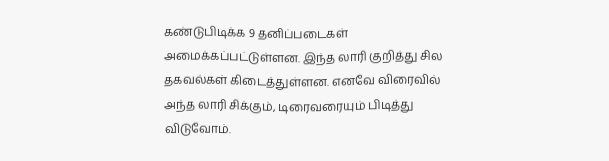கண்டுபிடிக்க 9 தனிப்படைகள் அமைக்கப்பட்டுள்ளன. இந்த லாரி குறித்து சில தகவல்கள் கிடைத்துள்ளன. எனவே விரைவில் அந்த லாரி சிக்கும், டிரைவரையும் பிடித்து விடுவோம்.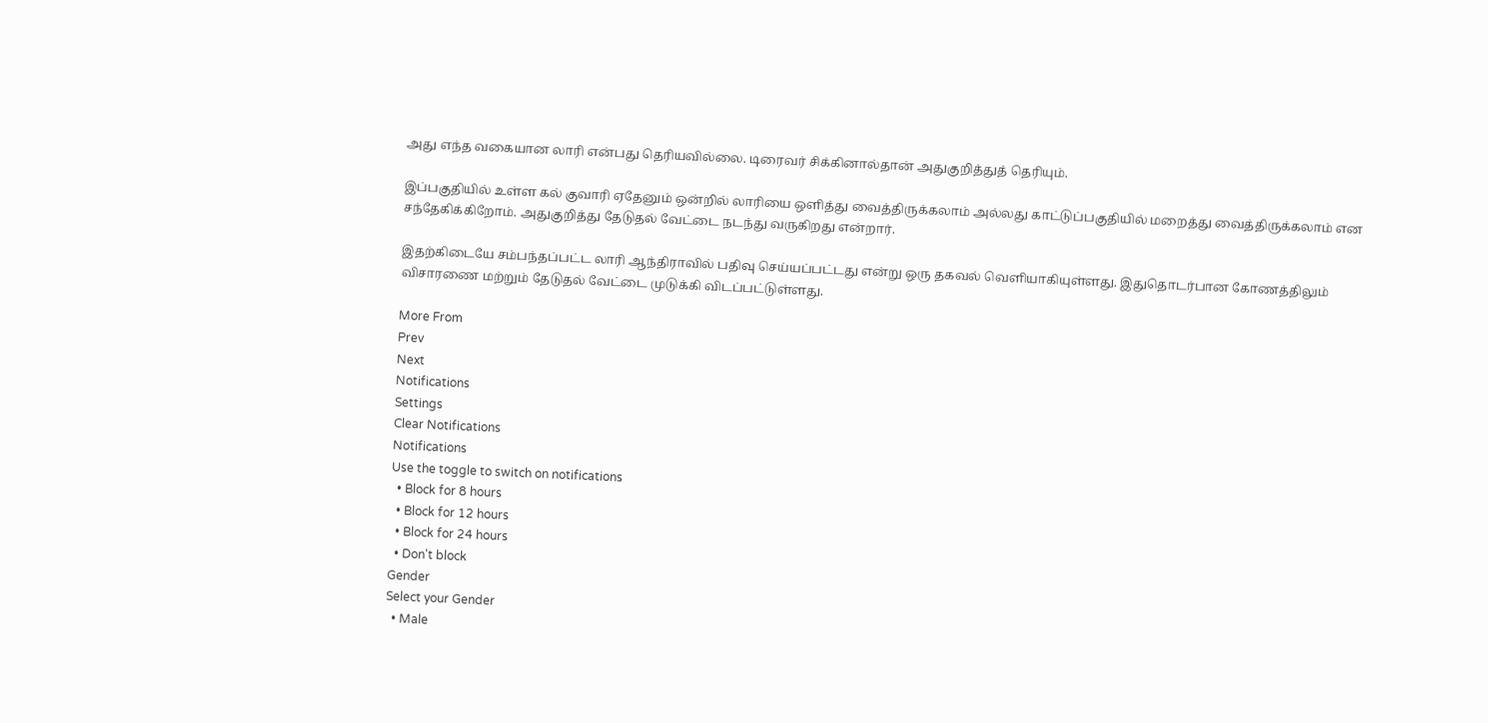அது எந்த வகையான லாரி என்பது தெரியவில்லை. டிரைவர் சிக்கினால்தான் அதுகுறித்துத் தெரியும்.

இப்பகுதியில் உள்ள கல் குவாரி ஏதேனும் ஒன்றில் லாரியை ஒளித்து வைத்திருக்கலாம் அல்லது காட்டுப்பகுதியில் மறைத்து வைத்திருக்கலாம் என சந்தேகிக்கிறோம். அதுகுறித்து தேடுதல் வேட்டை நடந்து வருகிறது என்றார்.

இதற்கிடையே சம்பந்தப்பட்ட லாரி ஆந்திராவில் பதிவு செய்யப்பட்டது என்று ஒரு தகவல் வெளியாகியுள்ளது. இதுதொடர்பான கோணத்திலும் விசாரணை மற்றும் தேடுதல் வேட்டை முடுக்கி விடப்பட்டுள்ளது.

More From
Prev
Next
Notifications
Settings
Clear Notifications
Notifications
Use the toggle to switch on notifications
  • Block for 8 hours
  • Block for 12 hours
  • Block for 24 hours
  • Don't block
Gender
Select your Gender
  • Male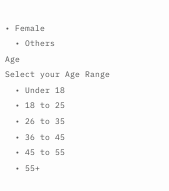• Female
  • Others
Age
Select your Age Range
  • Under 18
  • 18 to 25
  • 26 to 35
  • 36 to 45
  • 45 to 55
  • 55+